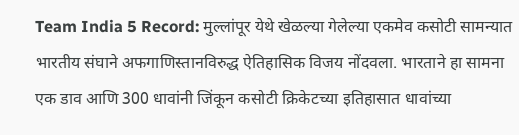Team India 5 Record: मुल्लांपूर येथे खेळल्या गेलेल्या एकमेव कसोटी सामन्यात भारतीय संघाने अफगाणिस्तानविरुद्ध ऐतिहासिक विजय नोंदवला. भारताने हा सामना एक डाव आणि 300 धावांनी जिंकून कसोटी क्रिकेटच्या इतिहासात धावांच्या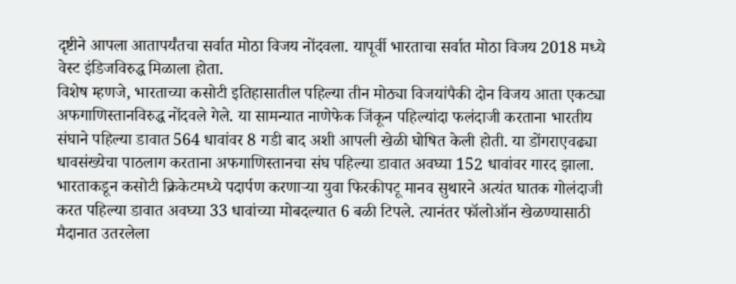दृष्टीने आपला आतापर्यंतचा सर्वात मोठा विजय नोंदवला. यापूर्वी भारताचा सर्वात मोठा विजय 2018 मध्ये वेस्ट इंडिजविरुद्ध मिळाला होता.
विशेष म्हणजे, भारताच्या कसोटी इतिहासातील पहिल्या तीन मोठ्या विजयांपैकी दोन विजय आता एकट्या अफगाणिस्तानविरुद्ध नोंदवले गेले. या सामन्यात नाणेफेक जिंकून पहिल्यांदा फलंदाजी करताना भारतीय संघाने पहिल्या डावात 564 धावांवर 8 गडी बाद अशी आपली खेळी घोषित केली होती. या डोंगराएवढ्या धावसंख्येचा पाठलाग करताना अफगाणिस्तानचा संघ पहिल्या डावात अवघ्या 152 धावांवर गारद झाला.
भारताकडून कसोटी क्रिकेटमध्ये पदार्पण करणाऱ्या युवा फिरकीपटू मानव सुथारने अत्यंत घातक गोलंदाजी करत पहिल्या डावात अवघ्या 33 धावांच्या मोबदल्यात 6 बळी टिपले. त्यानंतर फॉलोऑन खेळण्यासाठी मैदानात उतरलेला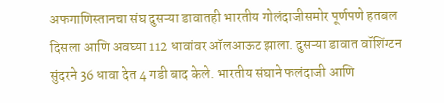अफगाणिस्तानचा संघ दुसऱ्या डावातही भारतीय गोलंदाजीसमोर पूर्णपणे हतबल दिसला आणि अवघ्या 112 धावांवर ऑलआऊट झाला. दुसऱ्या डावात वॉशिंग्टन सुंदरने 36 धावा देत 4 गडी बाद केले. भारतीय संघाने फलंदाजी आणि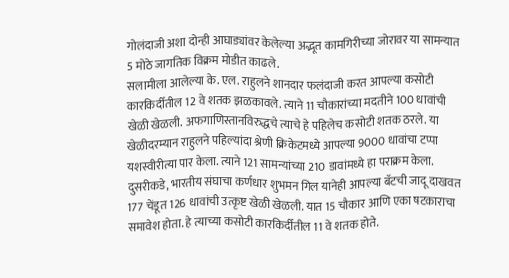गोलंदाजी अशा दोन्ही आघाड्यांवर केलेल्या अद्भूत कामगिरीच्या जोरावर या सामन्यात 5 मोठे जागतिक विक्रम मोडीत काढले.
सलामीला आलेल्या के. एल. राहुलने शानदार फलंदाजी करत आपल्या कसोटी कारकिर्दीतील 12 वे शतक झळकावले. त्याने 11 चौकारांच्या मदतीने 100 धावांची खेळी खेळली. अफगाणिस्तानविरुद्धचे त्याचे हे पहिलेच कसोटी शतक ठरले. या खेळीदरम्यान राहुलने पहिल्यांदा श्रेणी क्रिकेटमध्ये आपल्या 9000 धावांचा टप्पा यशस्वीरीत्या पार केला. त्याने 121 सामन्यांच्या 210 डावांमध्ये हा पराक्रम केला.
दुसरीकडे, भारतीय संघाचा कर्णधार शुभमन गिल यानेही आपल्या बॅटची जादू दाखवत 177 चेंडूत 126 धावांची उत्कृष्ट खेळी खेळली. यात 15 चौकार आणि एका षटकाराचा समावेश होता. हे त्याच्या कसोटी कारकिर्दीतील 11 वे शतक होते.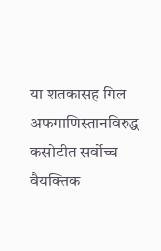या शतकासह गिल अफगाणिस्तानविरुद्ध कसोटीत सर्वोच्च वैयक्तिक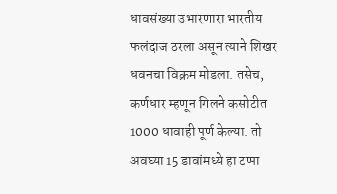धावसंख्या उभारणारा भारतीय फलंदाज ठरला असून त्याने शिखर धवनचा विक्रम मोडला. तसेच, कर्णधार म्हणून गिलने कसोटीत 1000 धावाही पूर्ण केल्या. तो अवघ्या 15 डावांमध्ये हा टप्पा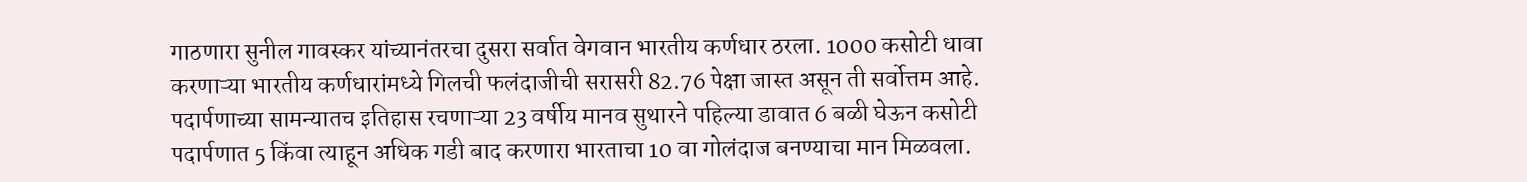गाठणारा सुनील गावस्कर यांच्यानंतरचा दुसरा सर्वात वेगवान भारतीय कर्णधार ठरला. 1000 कसोटी धावा करणाऱ्या भारतीय कर्णधारांमध्ये गिलची फलंदाजीची सरासरी 82.76 पेक्षा जास्त असून ती सर्वोत्तम आहे.
पदार्पणाच्या सामन्यातच इतिहास रचणाऱ्या 23 वर्षीय मानव सुथारने पहिल्या डावात 6 बळी घेऊन कसोटी पदार्पणात 5 किंवा त्याहून अधिक गडी बाद करणारा भारताचा 10 वा गोलंदाज बनण्याचा मान मिळवला.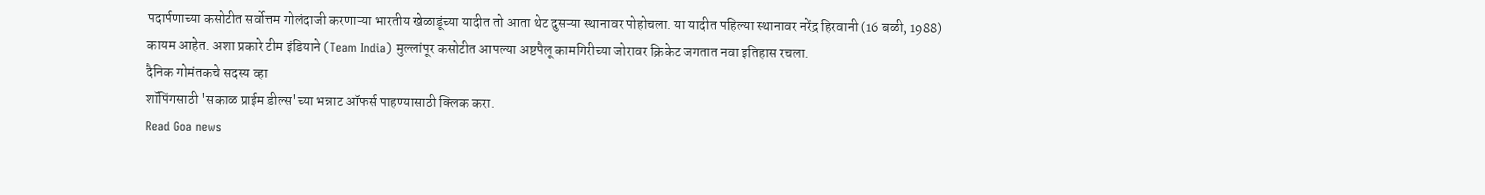पदार्पणाच्या कसोटीत सर्वोत्तम गोलंदाजी करणाऱ्या भारतीय खेळाडूंच्या यादीत तो आता थेट दुसऱ्या स्थानावर पोहोचला. या यादीत पहिल्या स्थानावर नरेंद्र हिरवानी (16 बळी, 1988) कायम आहेत. अशा प्रकारे टीम इंडियाने (Team India) मुल्लांपूर कसोटीत आपल्या अष्टपैलू कामगिरीच्या जोरावर क्रिकेट जगतात नवा इतिहास रचला.
दैनिक गोमंतकचे सदस्य व्हा
शॉपिंगसाठी 'सकाळ प्राईम डील्स'च्या भन्नाट ऑफर्स पाहण्यासाठी क्लिक करा.
Read Goa news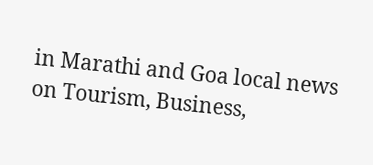in Marathi and Goa local news on Tourism, Business,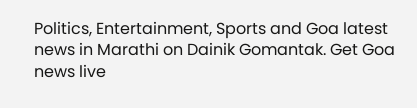Politics, Entertainment, Sports and Goa latest news in Marathi on Dainik Gomantak. Get Goa news live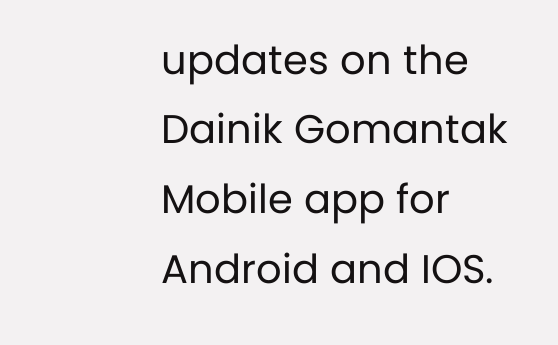updates on the Dainik Gomantak Mobile app for Android and IOS.